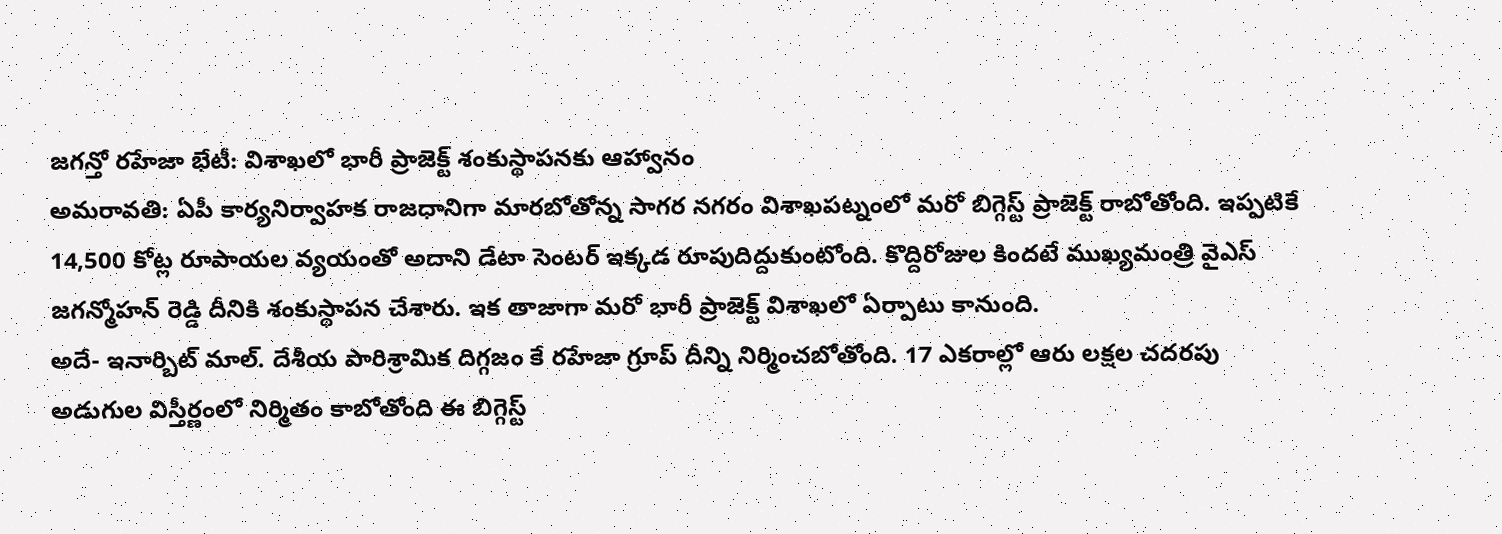జగన్తో రహేజా భేటీ: విశాఖలో భారీ ప్రాజెక్ట్ శంకుస్థాపనకు ఆహ్వానం
అమరావతి: ఏపీ కార్యనిర్వాహక రాజధానిగా మారబోతోన్న సాగర నగరం విశాఖపట్నంలో మరో బిగ్గెస్ట్ ప్రాజెక్ట్ రాబోతోంది. ఇప్పటికే 14,500 కోట్ల రూపాయల వ్యయంతో అదాని డేటా సెంటర్ ఇక్కడ రూపుదిద్దుకుంటోంది. కొద్దిరోజుల కిందటే ముఖ్యమంత్రి వైఎస్ జగన్మోహన్ రెడ్డి దీనికి శంకుస్థాపన చేశారు. ఇక తాజాగా మరో భారీ ప్రాజెక్ట్ విశాఖలో ఏర్పాటు కానుంది.
అదే- ఇనార్బిట్ మాల్. దేశీయ పారిశ్రామిక దిగ్గజం కే రహేజా గ్రూప్ దీన్ని నిర్మించబోతోంది. 17 ఎకరాల్లో ఆరు లక్షల చదరపు అడుగుల విస్తీర్ణంలో నిర్మితం కాబోతోంది ఈ బిగ్గెస్ట్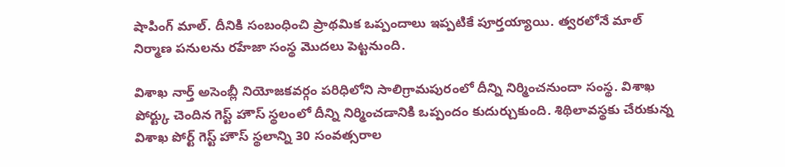షాపింగ్ మాల్. దీనికి సంబంధించి ప్రాథమిక ఒప్పందాలు ఇప్పటికే పూర్తయ్యాయి. త్వరలోనే మాల్ నిర్మాణ పనులను రహేజా సంస్థ మొదలు పెట్టనుంది.

విశాఖ నార్త్ అసెంబ్లీ నియోజకవర్గం పరిధిలోని సాలిగ్రామపురంలో దీన్ని నిర్మించనుందా సంస్థ. విశాఖ పోర్ట్కు చెందిన గెస్ట్ హౌస్ స్థలంలో దీన్ని నిర్మించడానికి ఒప్పందం కుదుర్చుకుంది. శిథిలావస్థకు చేరుకున్న విశాఖ పోర్ట్ గెస్ట్ హౌస్ స్థలాన్ని 30 సంవత్సరాల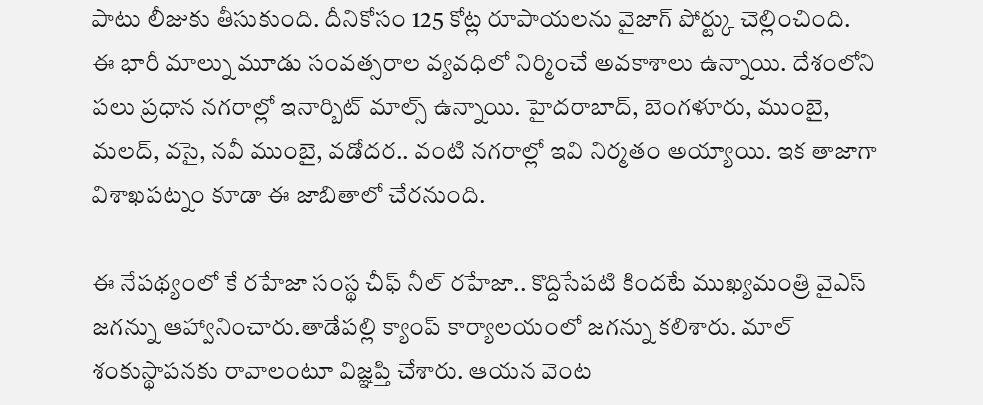పాటు లీజుకు తీసుకుంది. దీనికోసం 125 కోట్ల రూపాయలను వైజాగ్ పోర్ట్కు చెల్లించింది.
ఈ భారీ మాల్ను మూడు సంవత్సరాల వ్యవధిలో నిర్మించే అవకాశాలు ఉన్నాయి. దేశంలోని పలు ప్రధాన నగరాల్లో ఇనార్బిట్ మాల్స్ ఉన్నాయి. హైదరాబాద్, బెంగళూరు, ముంబై, మలద్, వసై, నవీ ముంబై, వడోదర.. వంటి నగరాల్లో ఇవి నిర్మతం అయ్యాయి. ఇక తాజాగా విశాఖపట్నం కూడా ఈ జాబితాలో చేరనుంది.

ఈ నేపథ్యంలో కే రహేజా సంస్థ చీఫ్ నీల్ రహేజా.. కొద్దిసేపటి కిందటే ముఖ్యమంత్రి వైఎస్ జగన్ను ఆహ్వానించారు.తాడేపల్లి క్యాంప్ కార్యాలయంలో జగన్ను కలిశారు. మాల్ శంకుస్థాపనకు రావాలంటూ విజ్ఞప్తి చేశారు. ఆయన వెంట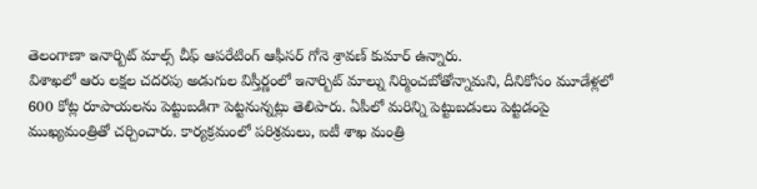తెలంగాణా ఇనార్బిట్ మాల్స్ చీఫ్ ఆపరేటింగ్ ఆఫీసర్ గోనె శ్రావణ్ కుమార్ ఉన్నారు.
విశాఖలో ఆరు లక్షల చదరపు అడుగుల విస్తీర్ణంలో ఇనార్బిట్ మాల్ను నిర్మించబోతోన్నామని, దీనికోసం మూడేళ్లలో 600 కోట్ల రూపాయలను పెట్టుబడిగా పెట్టనున్నట్లు తెలిపారు. ఏపీలో మరిన్ని పెట్టుబడులు పెట్టడంపై ముఖ్యమంత్రితో చర్చించారు. కార్యక్రమంలో పరిశ్రమలు, ఐటీ శాఖ మంత్రి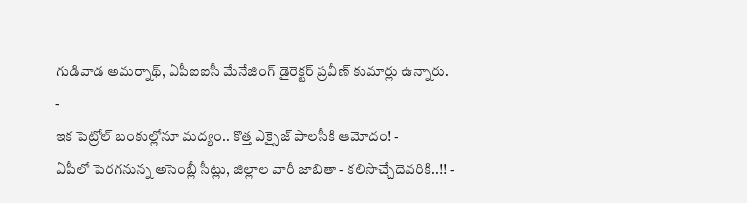గుడివాడ అమర్నాథ్, ఏపీఐఐసీ మేనేజింగ్ డైరెక్టర్ ప్రవీణ్ కుమార్లు ఉన్నారు.
-
ఇక పెట్రోల్ బంకుల్లోనూ మద్యం.. కొత్త ఎక్సైజ్ పాలసీకి ఆమోదం! -
ఏపీలో పెరగనున్న అసెంబ్లీ సీట్లు, జిల్లాల వారీ జాబితా - కలిసొచ్చేదెవరికి..!! -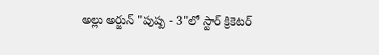అల్లు అర్జున్ "పుష్ప - 3"లో స్టార్ క్రికెటర్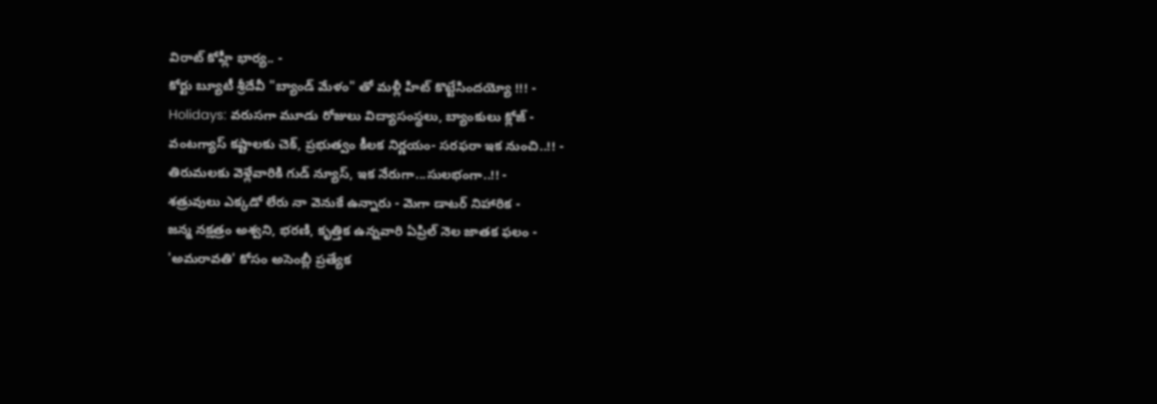విరాట్ కోహ్లీ భార్య.. -
కోర్టు బ్యూటీ శ్రీదేవీ "బ్యాండ్ మేళం" తో మళ్లీ హిట్ కొట్టేసిందయ్యో !!! -
Holidays: వరుసగా మూడు రోజులు విద్యాసంస్థలు, బ్యాంకులు క్లోజ్ -
వంటగ్యాస్ కష్టాలకు చెక్, ప్రభుత్వం కీలక నిర్ణయం- సరఫరా ఇక నుంచి..!! -
తిరుమలకు వెళ్లేవారికి గుడ్ న్యూస్, ఇక నేరుగా...సులభంగా..!! -
శత్రువులు ఎక్కడో లేరు నా వెనుకే ఉన్నారు - మెగా డాటర్ నిహారిక -
జన్మ నక్షత్రం అశ్వని, భరణి, కృత్తిక ఉన్నవారి ఏప్రిల్ నెల జాతక ఫలం -
'అమరావతి' కోసం అసెంబ్లీ ప్రత్యేక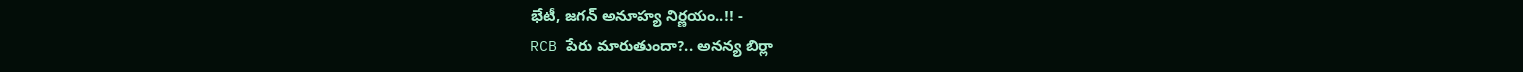భేటీ, జగన్ అనూహ్య నిర్ణయం..!! -
RCB పేరు మారుతుందా?.. అనన్య బిర్లా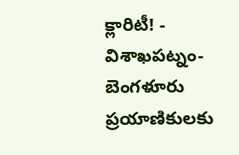క్లారిటీ! -
విశాఖపట్నం-బెంగళూరు ప్రయాణికులకు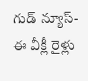గుడ్ న్యూస్- ఈ వీక్లీ రైళ్లు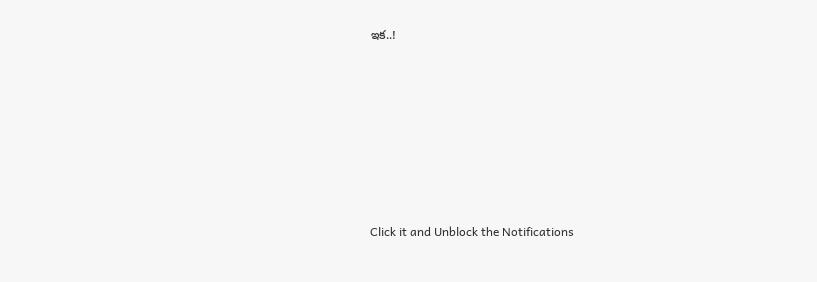ఇక..!












Click it and Unblock the Notifications